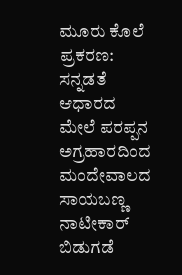ಮೂರು ಕೊಲೆ ಪ್ರಕರಣ: ಸನ್ನಡತೆ ಆಧಾರದ ಮೇಲೆ ಪರಪ್ಪನ ಅಗ್ರಹಾರದಿಂದ ಮಂದೇವಾಲದ ಸಾಯಬಣ್ಣ ನಾಟೀಕಾರ್ ಬಿಡುಗಡೆ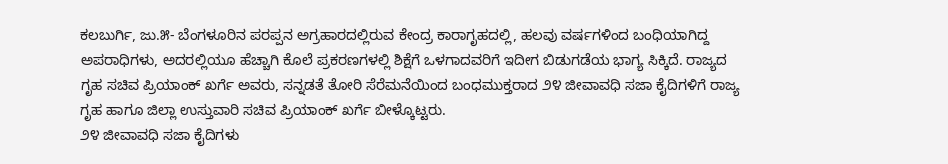ಕಲಬುರ್ಗಿ, ಜು.೫- ಬೆಂಗಳೂರಿನ ಪರಪ್ಪನ ಅಗ್ರಹಾರದಲ್ಲಿರುವ ಕೇಂದ್ರ ಕಾರಾಗೃಹದಲ್ಲಿ, ಹಲವು ವರ್ಷಗಳಿಂದ ಬಂಧಿಯಾಗಿದ್ದ ಅಪರಾಧಿಗಳು, ಅದರಲ್ಲಿಯೂ ಹೆಚ್ಚಾಗಿ ಕೊಲೆ ಪ್ರಕರಣಗಳಲ್ಲಿ ಶಿಕ್ಷೆಗೆ ಒಳಗಾದವರಿಗೆ ಇದೀಗ ಬಿಡುಗಡೆಯ ಭಾಗ್ಯ ಸಿಕ್ಕಿದೆ. ರಾಜ್ಯದ ಗೃಹ ಸಚಿವ ಪ್ರಿಯಾಂಕ್ ಖರ್ಗೆ ಅವರು, ಸನ್ನಡತೆ ತೋರಿ ಸೆರೆಮನೆಯಿಂದ ಬಂಧಮುಕ್ತರಾದ ೨೪ ಜೀವಾವಧಿ ಸಜಾ ಕೈದಿಗಳಿಗೆ ರಾಜ್ಯ ಗೃಹ ಹಾಗೂ ಜಿಲ್ಲಾ ಉಸ್ತುವಾರಿ ಸಚಿವ ಪ್ರಿಯಾಂಕ್ ಖರ್ಗೆ ಬೀಳ್ಕೊಟ್ಟರು.
೨೪ ಜೀವಾವಧಿ ಸಜಾ ಕೈದಿಗಳು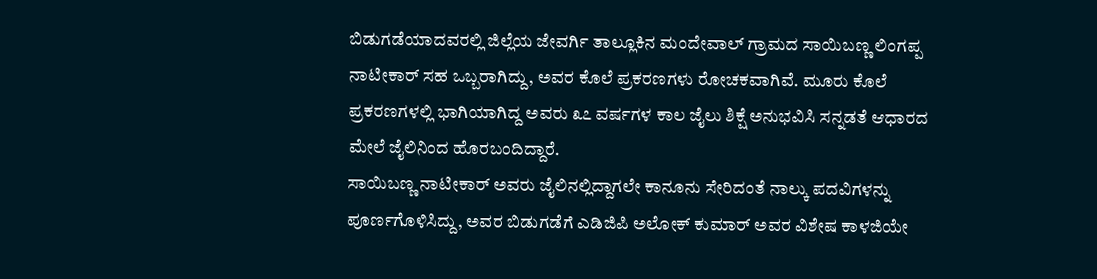ಬಿಡುಗಡೆಯಾದವರಲ್ಲಿ ಜಿಲ್ಲೆಯ ಜೇವರ್ಗಿ ತಾಲ್ಲೂಕಿನ ಮಂದೇವಾಲ್ ಗ್ರಾಮದ ಸಾಯಿಬಣ್ಣ ಲಿಂಗಪ್ಪ ನಾಟೀಕಾರ್ ಸಹ ಒಬ್ಬರಾಗಿದ್ದು, ಅವರ ಕೊಲೆ ಪ್ರಕರಣಗಳು ರೋಚಕವಾಗಿವೆ. ಮೂರು ಕೊಲೆ ಪ್ರಕರಣಗಳಲ್ಲಿ ಭಾಗಿಯಾಗಿದ್ದ ಅವರು ೩೭ ವರ್ಷಗಳ ಕಾಲ ಜೈಲು ಶಿಕ್ಷೆ ಅನುಭವಿಸಿ ಸನ್ನಡತೆ ಆಧಾರದ ಮೇಲೆ ಜೈಲಿನಿಂದ ಹೊರಬಂದಿದ್ದಾರೆ.
ಸಾಯಿಬಣ್ಣ ನಾಟೀಕಾರ್ ಅವರು ಜೈಲಿನಲ್ಲಿದ್ದಾಗಲೇ ಕಾನೂನು ಸೇರಿದಂತೆ ನಾಲ್ಕು ಪದವಿಗಳನ್ನು ಪೂರ್ಣಗೊಳಿಸಿದ್ದು, ಅವರ ಬಿಡುಗಡೆಗೆ ಎಡಿಜಿಪಿ ಅಲೋಕ್ ಕುಮಾರ್ ಅವರ ವಿಶೇಷ ಕಾಳಜಿಯೇ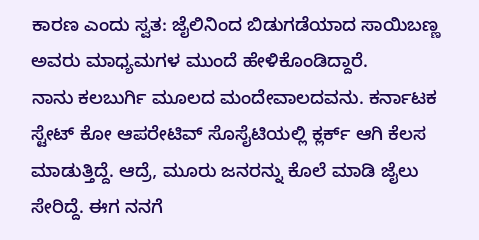ಕಾರಣ ಎಂದು ಸ್ವತ: ಜೈಲಿನಿಂದ ಬಿಡುಗಡೆಯಾದ ಸಾಯಿಬಣ್ಣ ಅವರು ಮಾಧ್ಯಮಗಳ ಮುಂದೆ ಹೇಳಿಕೊಂಡಿದ್ದಾರೆ.
ನಾನು ಕಲಬುರ್ಗಿ ಮೂಲದ ಮಂದೇವಾಲದವನು. ಕರ್ನಾಟಕ ಸ್ಟೇಟ್ ಕೋ ಆಪರೇಟಿವ್ ಸೊಸೈಟಿಯಲ್ಲಿ ಕ್ಲರ್ಕ್ ಆಗಿ ಕೆಲಸ ಮಾಡುತ್ತಿದ್ದೆ. ಆದ್ರೆ, ಮೂರು ಜನರನ್ನು ಕೊಲೆ ಮಾಡಿ ಜೈಲು ಸೇರಿದ್ದೆ. ಈಗ ನನಗೆ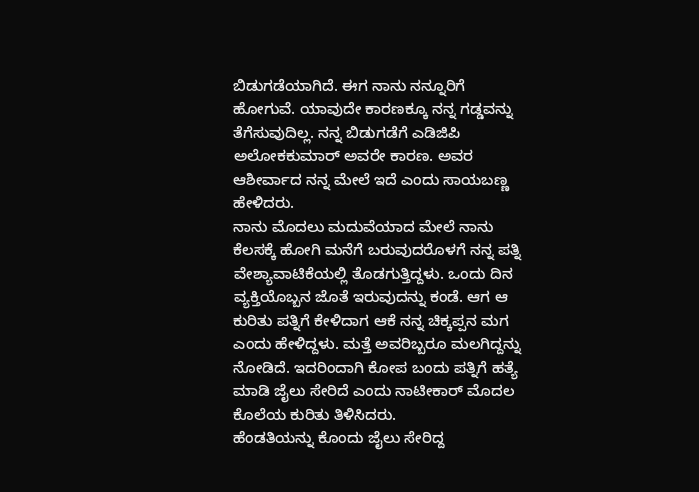ಬಿಡುಗಡೆಯಾಗಿದೆ. ಈಗ ನಾನು ನನ್ನೂರಿಗೆ ಹೋಗುವೆ. ಯಾವುದೇ ಕಾರಣಕ್ಕೂ ನನ್ನ ಗಡ್ಡವನ್ನು ತೆಗೆಸುವುದಿಲ್ಲ. ನನ್ನ ಬಿಡುಗಡೆಗೆ ಎಡಿಜಿಪಿ ಅಲೋಕಕುಮಾರ್ ಅವರೇ ಕಾರಣ. ಅವರ ಆಶೀರ್ವಾದ ನನ್ನ ಮೇಲೆ ಇದೆ ಎಂದು ಸಾಯಬಣ್ಣ ಹೇಳಿದರು.
ನಾನು ಮೊದಲು ಮದುವೆಯಾದ ಮೇಲೆ ನಾನು ಕೆಲಸಕ್ಕೆ ಹೋಗಿ ಮನೆಗೆ ಬರುವುದರೊಳಗೆ ನನ್ನ ಪತ್ನಿ ವೇಶ್ಯಾವಾಟಿಕೆಯಲ್ಲಿ ತೊಡಗುತ್ತಿದ್ದಳು. ಒಂದು ದಿನ ವ್ಯಕ್ತಿಯೊಬ್ಬನ ಜೊತೆ ಇರುವುದನ್ನು ಕಂಡೆ. ಆಗ ಆ ಕುರಿತು ಪತ್ನಿಗೆ ಕೇಳಿದಾಗ ಆಕೆ ನನ್ನ ಚಿಕ್ಕಪ್ಪನ ಮಗ ಎಂದು ಹೇಳಿದ್ದಳು. ಮತ್ತೆ ಅವರಿಬ್ಬರೂ ಮಲಗಿದ್ದನ್ನು ನೋಡಿದೆ. ಇದರಿಂದಾಗಿ ಕೋಪ ಬಂದು ಪತ್ನಿಗೆ ಹತ್ಯೆ ಮಾಡಿ ಜೈಲು ಸೇರಿದೆ ಎಂದು ನಾಟೀಕಾರ್ ಮೊದಲ ಕೊಲೆಯ ಕುರಿತು ತಿಳಿಸಿದರು.
ಹೆಂಡತಿಯನ್ನು ಕೊಂದು ಜೈಲು ಸೇರಿದ್ದ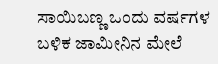ಸಾಯಿಬಣ್ಣ ಒಂದು ವರ್ಷಗಳ ಬಳಿಕ ಜಾಮೀನಿನ ಮೇಲೆ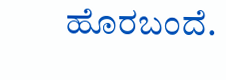ಹೊರಬಂದೆ.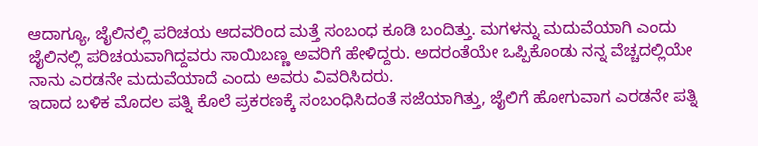ಆದಾಗ್ಯೂ, ಜೈಲಿನಲ್ಲಿ ಪರಿಚಯ ಆದವರಿಂದ ಮತ್ತೆ ಸಂಬಂಧ ಕೂಡಿ ಬಂದಿತ್ತು. ಮಗಳನ್ನು ಮದುವೆಯಾಗಿ ಎಂದು ಜೈಲಿನಲ್ಲಿ ಪರಿಚಯವಾಗಿದ್ದವರು ಸಾಯಿಬಣ್ಣ ಅವರಿಗೆ ಹೇಳಿದ್ದರು. ಅದರಂತೆಯೇ ಒಪ್ಪಿಕೊಂಡು ನನ್ನ ವೆಚ್ಚದಲ್ಲಿಯೇ ನಾನು ಎರಡನೇ ಮದುವೆಯಾದೆ ಎಂದು ಅವರು ವಿವರಿಸಿದರು.
ಇದಾದ ಬಳಿಕ ಮೊದಲ ಪತ್ನಿ ಕೊಲೆ ಪ್ರಕರಣಕ್ಕೆ ಸಂಬಂಧಿಸಿದಂತೆ ಸಜೆಯಾಗಿತ್ತು, ಜೈಲಿಗೆ ಹೋಗುವಾಗ ಎರಡನೇ ಪತ್ನಿ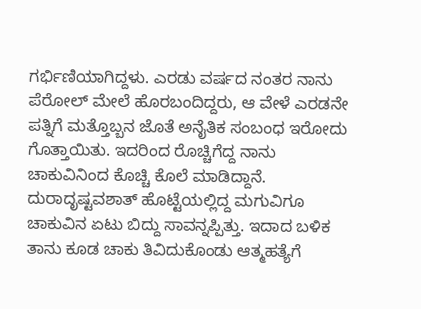ಗರ್ಭಿಣಿಯಾಗಿದ್ದಳು. ಎರಡು ವರ್ಷದ ನಂತರ ನಾನು ಪೆರೋಲ್ ಮೇಲೆ ಹೊರಬಂದಿದ್ದರು, ಆ ವೇಳೆ ಎರಡನೇ ಪತ್ನಿಗೆ ಮತ್ತೊಬ್ಬನ ಜೊತೆ ಅನೈತಿಕ ಸಂಬಂಧ ಇರೋದು ಗೊತ್ತಾಯಿತು. ಇದರಿಂದ ರೊಚ್ಚಿಗೆದ್ದ ನಾನು ಚಾಕುವಿನಿಂದ ಕೊಚ್ಚಿ ಕೊಲೆ ಮಾಡಿದ್ದಾನೆ. ದುರಾದೃಷ್ಟವಶಾತ್ ಹೊಟ್ಟೆಯಲ್ಲಿದ್ದ ಮಗುವಿಗೂ ಚಾಕುವಿನ ಏಟು ಬಿದ್ದು ಸಾವನ್ನಪ್ಪಿತ್ತು. ಇದಾದ ಬಳಿಕ ತಾನು ಕೂಡ ಚಾಕು ತಿವಿದುಕೊಂಡು ಆತ್ಮಹತ್ಯೆಗೆ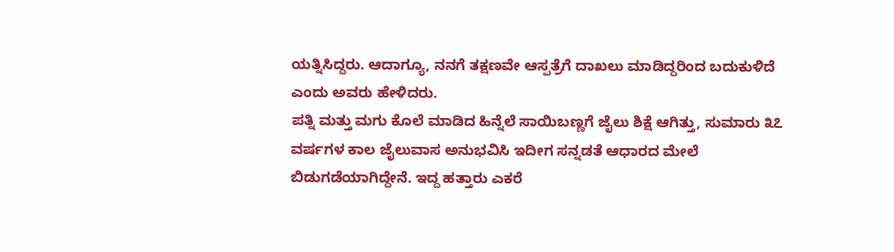ಯತ್ನಿಸಿದ್ದರು. ಆದಾಗ್ಯೂ, ನನಗೆ ತಕ್ಷಣವೇ ಆಸ್ಪತ್ರೆಗೆ ದಾಖಲು ಮಾಡಿದ್ದರಿಂದ ಬದುಕುಳಿದೆ ಎಂದು ಅವರು ಹೇಳಿದರು.
ಪತ್ನಿ ಮತ್ತು ಮಗು ಕೊಲೆ ಮಾಡಿದ ಹಿನ್ನೆಲೆ ಸಾಯಿಬಣ್ಣಗೆ ಜೈಲು ಶಿಕ್ಷೆ ಆಗಿತ್ತು, ಸುಮಾರು ೩೭ ವರ್ಷಗಳ ಕಾಲ ಜೈಲುವಾಸ ಅನುಭವಿಸಿ ಇದೀಗ ಸನ್ನಡತೆ ಆಧಾರದ ಮೇಲೆ ಬಿಡುಗಡೆಯಾಗಿದ್ದೇನೆ. ಇದ್ದ ಹತ್ತಾರು ಎಕರೆ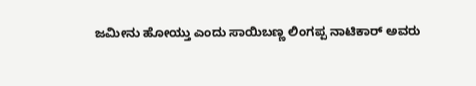ಜಮೀನು ಹೋಯ್ತು ಎಂದು ಸಾಯಿಬಣ್ಣ ಲಿಂಗಪ್ಪ ನಾಟಿಕಾರ್ ಅವರು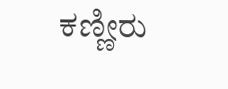ಕಣ್ಣೀರು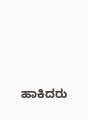ಹಾಕಿದರು